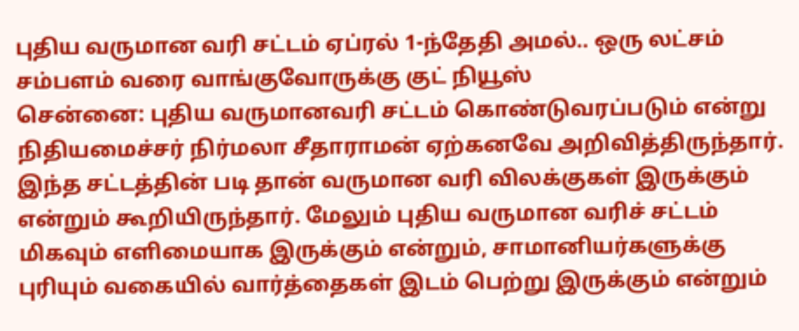புதிய வருமான வரி சட்டம் ஏப்ரல் 1-ந்தேதி அமல்.. ஒரு லட்சம் சம்பளம் வரை வாங்குவோருக்கு குட் நியூஸ்
சென்னை: புதிய வருமானவரி சட்டம் கொண்டுவரப்படும் என்று நிதியமைச்சர் நிர்மலா சீதாராமன் ஏற்கனவே அறிவித்திருந்தார். இந்த சட்டத்தின் படி தான் வருமான வரி விலக்குகள் இருக்கும் என்றும் கூறியிருந்தார். மேலும் புதிய வருமான வரிச் சட்டம் மிகவும் எளிமையாக இருக்கும் என்றும், சாமானியர்களுக்கு புரியும் வகையில் வார்த்தைகள் இடம் பெற்று இருக்கும் என்றும்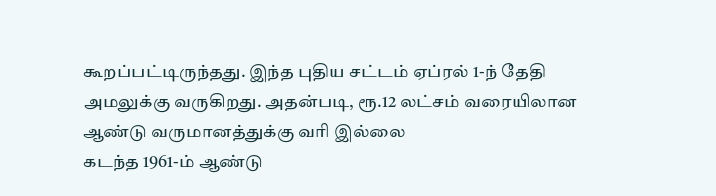கூறப்பட்டிருந்தது. இந்த புதிய சட்டம் ஏப்ரல் 1-ந் தேதி அமலுக்கு வருகிறது. அதன்படி, ரூ.12 லட்சம் வரையிலான ஆண்டு வருமானத்துக்கு வரி இல்லை
கடந்த 1961-ம் ஆண்டு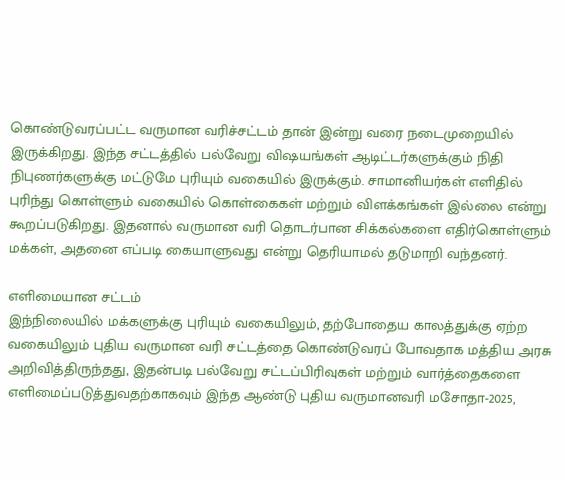கொண்டுவரப்பட்ட வருமான வரிச்சட்டம் தான் இன்று வரை நடைமுறையில் இருக்கிறது. இந்த சட்டத்தில் பல்வேறு விஷயங்கள் ஆடிட்டர்களுக்கும் நிதி நிபுணர்களுக்கு மட்டுமே புரியும் வகையில் இருக்கும். சாமானியர்கள் எளிதில் புரிந்து கொள்ளும் வகையில் கொள்கைகள் மற்றும் விளக்கங்கள் இல்லை என்று கூறப்படுகிறது. இதனால் வருமான வரி தொடர்பான சிக்கல்களை எதிர்கொள்ளும் மக்கள், அதனை எப்படி கையாளுவது என்று தெரியாமல் தடுமாறி வந்தனர்.

எளிமையான சட்டம்
இந்நிலையில் மக்களுக்கு புரியும் வகையிலும், தற்போதைய காலத்துக்கு ஏற்ற வகையிலும் புதிய வருமான வரி சட்டத்தை கொண்டுவரப் போவதாக மத்திய அரசு அறிவித்திருந்தது, இதன்படி பல்வேறு சட்டப்பிரிவுகள் மற்றும் வார்த்தைகளை எளிமைப்படுத்துவதற்காகவும் இந்த ஆண்டு புதிய வருமானவரி மசோதா-2025,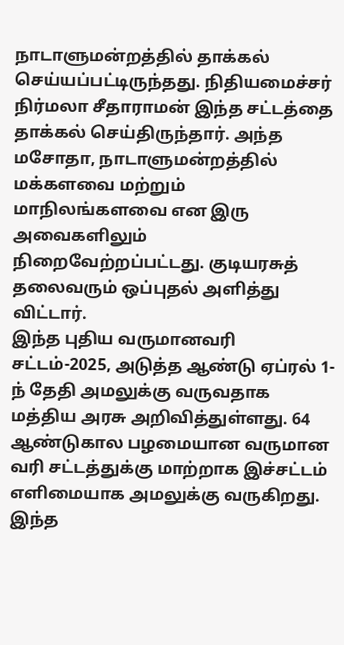நாடாளுமன்றத்தில் தாக்கல் செய்யப்பட்டிருந்தது. நிதியமைச்சர் நிர்மலா சீதாராமன் இந்த சட்டத்தை தாக்கல் செய்திருந்தார். அந்த மசோதா, நாடாளுமன்றத்தில் மக்களவை மற்றும் மாநிலங்களவை என இரு அவைகளிலும் நிறைவேற்றப்பட்டது. குடியரசுத் தலைவரும் ஒப்புதல் அளித்து விட்டார்.
இந்த புதிய வருமானவரி சட்டம்-2025, அடுத்த ஆண்டு ஏப்ரல் 1-ந் தேதி அமலுக்கு வருவதாக மத்திய அரசு அறிவித்துள்ளது. 64 ஆண்டுகால பழமையான வருமான வரி சட்டத்துக்கு மாற்றாக இச்சட்டம் எளிமையாக அமலுக்கு வருகிறது. இந்த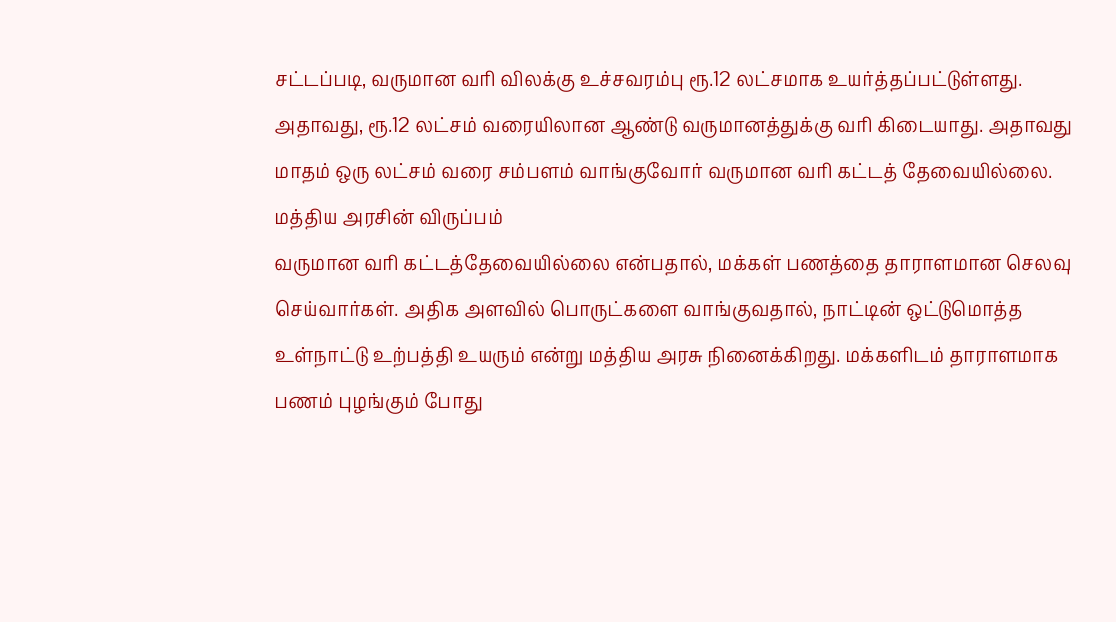சட்டப்படி, வருமான வரி விலக்கு உச்சவரம்பு ரூ.12 லட்சமாக உயர்த்தப்பட்டுள்ளது. அதாவது, ரூ.12 லட்சம் வரையிலான ஆண்டு வருமானத்துக்கு வரி கிடையாது. அதாவது மாதம் ஒரு லட்சம் வரை சம்பளம் வாங்குவோர் வருமான வரி கட்டத் தேவையில்லை.
மத்திய அரசின் விருப்பம்
வருமான வரி கட்டத்தேவையில்லை என்பதால், மக்கள் பணத்தை தாராளமான செலவு செய்வார்கள். அதிக அளவில் பொருட்களை வாங்குவதால், நாட்டின் ஒட்டுமொத்த உள்நாட்டு உற்பத்தி உயரும் என்று மத்திய அரசு நினைக்கிறது. மக்களிடம் தாராளமாக பணம் புழங்கும் போது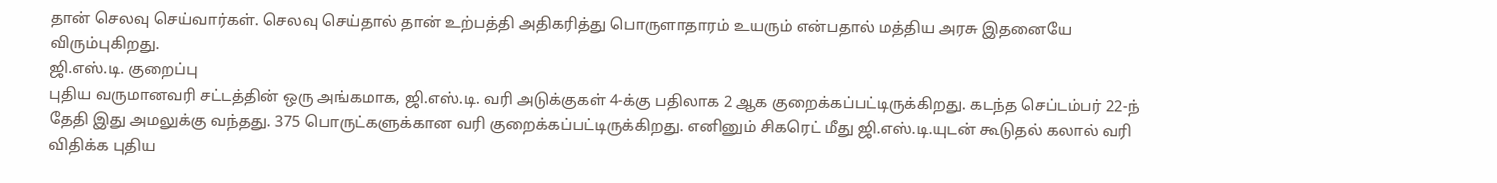தான் செலவு செய்வார்கள். செலவு செய்தால் தான் உற்பத்தி அதிகரித்து பொருளாதாரம் உயரும் என்பதால் மத்திய அரசு இதனையே விரும்புகிறது.
ஜி.எஸ்.டி. குறைப்பு
புதிய வருமானவரி சட்டத்தின் ஒரு அங்கமாக, ஜி.எஸ்.டி. வரி அடுக்குகள் 4-க்கு பதிலாக 2 ஆக குறைக்கப்பட்டிருக்கிறது. கடந்த செப்டம்பர் 22-ந் தேதி இது அமலுக்கு வந்தது. 375 பொருட்களுக்கான வரி குறைக்கப்பட்டிருக்கிறது. எனினும் சிகரெட் மீது ஜி.எஸ்.டி.யுடன் கூடுதல் கலால் வரி விதிக்க புதிய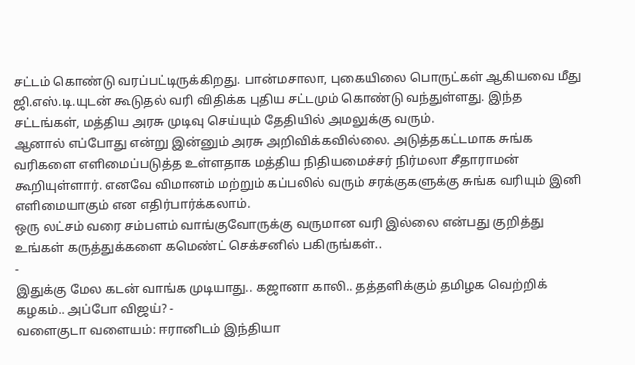சட்டம் கொண்டு வரப்பட்டிருக்கிறது. பான்மசாலா, புகையிலை பொருட்கள் ஆகியவை மீது ஜி.எஸ்.டி.யுடன் கூடுதல் வரி விதிக்க புதிய சட்டமும் கொண்டு வந்துள்ளது. இந்த சட்டங்கள், மத்திய அரசு முடிவு செய்யும் தேதியில் அமலுக்கு வரும்.
ஆனால் எப்போது என்று இன்னும் அரசு அறிவிக்கவில்லை. அடுத்தகட்டமாக சுங்க வரிகளை எளிமைப்படுத்த உள்ளதாக மத்திய நிதியமைச்சர் நிர்மலா சீதாராமன் கூறியுள்ளார். எனவே விமானம் மற்றும் கப்பலில் வரும் சரக்குகளுக்கு சுங்க வரியும் இனி எளிமையாகும் என எதிர்பார்க்கலாம்.
ஒரு லட்சம் வரை சம்பளம் வாங்குவோருக்கு வருமான வரி இல்லை என்பது குறித்து உங்கள் கருத்துக்களை கமெண்ட் செக்சனில் பகிருங்கள்..
-
இதுக்கு மேல கடன் வாங்க முடியாது.. கஜானா காலி.. தத்தளிக்கும் தமிழக வெற்றிக் கழகம்.. அப்போ விஜய்? -
வளைகுடா வளையம்: ஈரானிடம் இந்தியா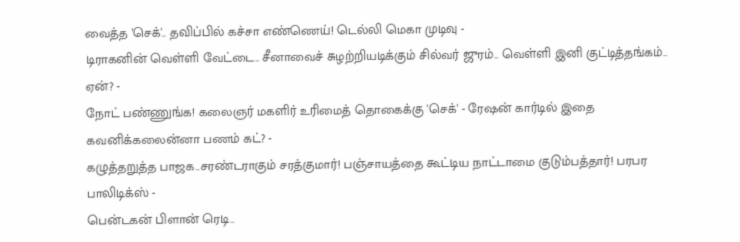வைத்த 'செக்'.. தவிப்பில் கச்சா எண்ணெய்! டெல்லி மெகா முடிவு -
டிராகனின் வெள்ளி வேட்டை.. சீனாவைச் சுழற்றியடிக்கும் சில்வர் ஜுரம்.. வெள்ளி இனி குட்டித்தங்கம்.. ஏன்? -
நோட் பண்ணுங்க! கலைஞர் மகளிர் உரிமைத் தொகைக்கு 'செக்' - ரேஷன் கார்டில் இதை கவனிக்கலைன்னா பணம் கட்? -
கழுத்தறுத்த பாஜக..சரண்டராகும் சரத்குமார்! பஞ்சாயத்தை கூட்டிய நாட்டாமை குடும்பத்தார்! பரபர பாலிடிக்ஸ் -
பென்டகன் பிளான் ரெடி..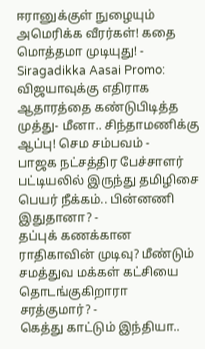ஈரானுக்குள் நுழையும் அமெரிக்க வீரர்கள்! கதை மொத்தமா முடியுது! -
Siragadikka Aasai Promo: விஜயாவுக்கு எதிராக ஆதாரத்தை கண்டுபிடித்த முத்து- மீனா.. சிந்தாமணிக்கு ஆப்பு! செம சம்பவம் -
பாஜக நட்சத்திர பேச்சாளர் பட்டியலில் இருந்து தமிழிசை பெயர் நீக்கம்.. பின்னணி இதுதானா? -
தப்புக் கணக்கான ராதிகாவின் முடிவு? மீண்டும் சமத்துவ மக்கள் கட்சியை தொடங்குகிறாரா சரத்குமார்? -
கெத்து காட்டும் இந்தியா..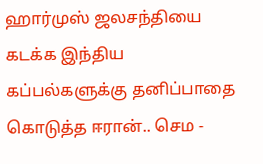ஹார்முஸ் ஜலசந்தியை கடக்க இந்திய கப்பல்களுக்கு தனிப்பாதை கொடுத்த ஈரான்.. செம -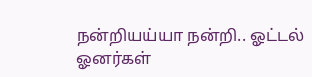நன்றியய்யா நன்றி.. ஓட்டல் ஓனர்கள்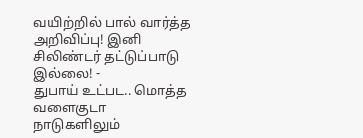வயிற்றில் பால் வார்த்த அறிவிப்பு! இனி சிலிண்டர் தட்டுப்பாடு இல்லை! -
துபாய் உட்பட.. மொத்த வளைகுடா நாடுகளிலும்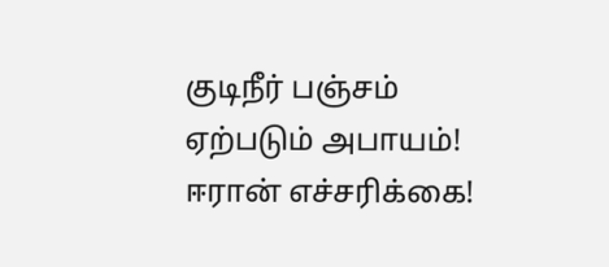குடிநீர் பஞ்சம் ஏற்படும் அபாயம்! ஈரான் எச்சரிக்கை!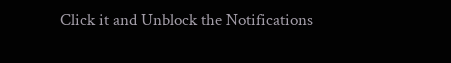Click it and Unblock the Notifications